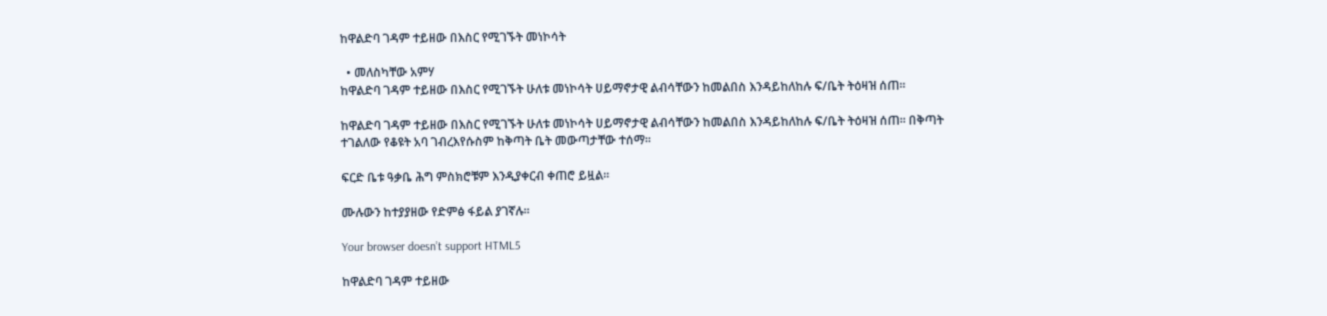ከዋልድባ ገዳም ተይዘው በእስር የሚገኙት መነኮሳት

  • መለስካቸው አምሃ
ከዋልድባ ገዳም ተይዘው በእስር የሚገኙት ሁለቱ መነኮሳት ሀይማኖታዊ ልብሳቸውን ከመልበስ እንዳይከለከሉ ፍ/ቤት ትዕዛዝ ሰጠ፡፡

ከዋልድባ ገዳም ተይዘው በእስር የሚገኙት ሁለቱ መነኮሳት ሀይማኖታዊ ልብሳቸውን ከመልበስ እንዳይከለከሉ ፍ/ቤት ትዕዛዝ ሰጠ፡፡ በቅጣት ተገልለው የቆዩት አባ ገብረእየሱስም ከቅጣት ቤት መውጣታቸው ተሰማ፡፡

ፍርድ ቤቱ ዓቃቤ ሕግ ምስክሮቹም እንዲያቀርብ ቀጠሮ ይዟል፡፡

ሙሉውን ከተያያዘው የድምፅ ፋይል ያገኛሉ።

Your browser doesn’t support HTML5

ከዋልድባ ገዳም ተይዘው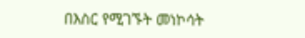በእስር የሚገኙት መነኮሳት